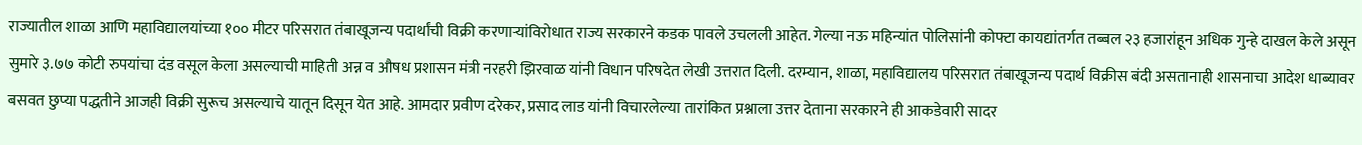राज्यातील शाळा आणि महाविद्यालयांच्या १०० मीटर परिसरात तंबाखूजन्य पदार्थांची विक्री करणाऱ्यांविरोधात राज्य सरकारने कडक पावले उचलली आहेत. गेल्या नऊ महिन्यांत पोलिसांनी कोफ्टा कायद्यांतर्गत तब्बल २३ हजारांहून अधिक गुन्हे दाखल केले असून सुमारे ३.७७ कोटी रुपयांचा दंड वसूल केला असल्याची माहिती अन्न व औषध प्रशासन मंत्री नरहरी झिरवाळ यांनी विधान परिषदेत लेखी उत्तरात दिली. दरम्यान, शाळा, महाविद्यालय परिसरात तंबाखूजन्य पदार्थ विक्रीस बंदी असतानाही शासनाचा आदेश धाब्यावर बसवत छुप्या पद्धतीने आजही विक्री सुरूच असल्याचे यातून दिसून येत आहे. आमदार प्रवीण दरेकर, प्रसाद लाड यांनी विचारलेल्या तारांकित प्रश्नाला उत्तर देताना सरकारने ही आकडेवारी सादर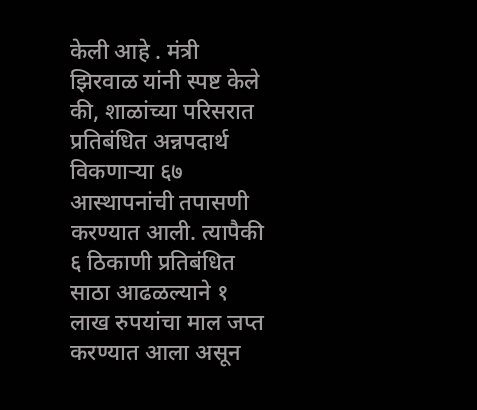केली आहे . मंत्री झिरवाळ यांनी स्पष्ट केले की, शाळांच्या परिसरात प्रतिबंधित अन्नपदार्थ विकणाऱ्या ६७ आस्थापनांची तपासणी करण्यात आली. त्यापैकी ६ ठिकाणी प्रतिबंधित साठा आढळल्याने १ लाख रुपयांचा माल जप्त करण्यात आला असून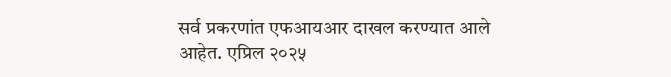सर्व प्रकरणांत एफआयआर दाखल करण्यात आले आहेत. एप्रिल २०२५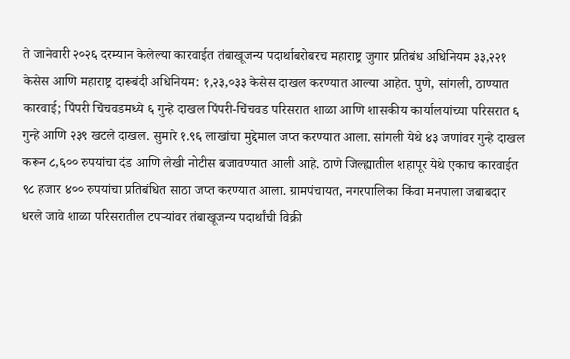ते जानेवारी २०२६ दरम्यान केलेल्या कारवाईत तंबाखूजन्य पदार्थाबरोबरच महाराष्ट्र जुगार प्रतिबंध अधिनियम ३३,२२१ केसेस आणि महाराष्ट्र दारूबंदी अधिनियम: १,२३,०३३ केसेस दाखल करण्यात आल्या आहेत. पुणे, सांगली, ठाण्यात कारवाई; पिंपरी चिंचवडमध्ये ६ गुन्हे दाखल पिंपरी-चिंचवड परिसरात शाळा आणि शासकीय कार्यालयांच्या परिसरात ६ गुन्हे आणि २३९ खटले दाखल. सुमारे १.९६ लाखांचा मुद्देमाल जप्त करण्यात आला. सांगली येथे ४३ जणांवर गुन्हे दाखल करून ८,६०० रुपयांचा दंड आणि लेखी नोटीस बजावण्यात आली आहे. ठाणे जिल्ह्यातील शहापूर येथे एकाच कारवाईत ९८ हजार ४०० रुपयांचा प्रतिबंधित साठा जप्त करण्यात आला. ग्रामपंचायत, नगरपालिका किंवा मनपाला जबाबदार धरले जावे शाळा परिसरातील टपऱ्यांवर तंबाखूजन्य पदार्थांची विक्री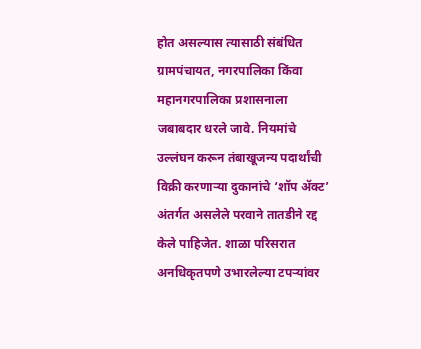होत असल्यास त्यासाठी संबंधित ग्रामपंचायत, नगरपालिका किंवा महानगरपालिका प्रशासनाला जबाबदार धरले जावे. नियमांचे उल्लंघन करून तंबाखूजन्य पदार्थांची विक्री करणाऱ्या दुकानांचे ‘शॉप ॲक्ट’ अंतर्गत असलेले परवाने तातडीने रद्द केले पाहिजेत. शाळा परिसरात अनधिकृतपणे उभारलेल्या टपऱ्यांवर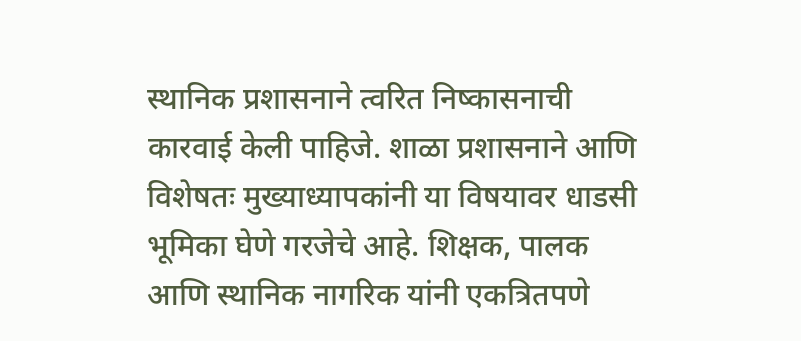स्थानिक प्रशासनाने त्वरित निष्कासनाची कारवाई केली पाहिजे. शाळा प्रशासनाने आणि विशेषतः मुख्याध्यापकांनी या विषयावर धाडसी भूमिका घेणे गरजेचे आहे. शिक्षक, पालक आणि स्थानिक नागरिक यांनी एकत्रितपणे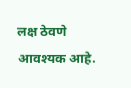लक्ष ठेवणे आवश्यक आहे.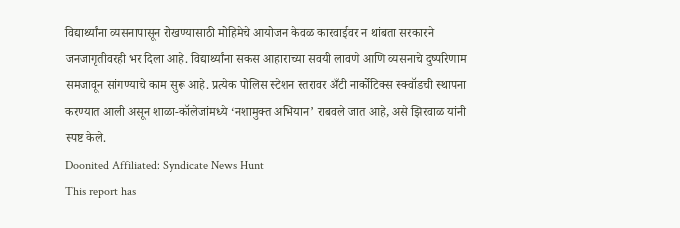विद्यार्थ्यांना व्यसनापासून रोखण्यासाठी मोहिमेचे आयोजन केवळ कारवाईवर न थांबता सरकारने जनजागृतीवरही भर दिला आहे. विद्यार्थ्यांना सकस आहाराच्या सवयी लावणे आणि व्यसनाचे दुष्परिणाम समजावून सांगण्याचे काम सुरू आहे. प्रत्येक पोलिस स्टेशन स्तरावर अँटी नार्कोटिक्स स्क्वॉडची स्थापना करण्यात आली असून शाळा-कॉलेजांमध्ये ‘नशामुक्त अभियान’ राबवले जात आहे, असे झिरवाळ यांनी स्पष्ट केले.
Doonited Affiliated: Syndicate News Hunt
This report has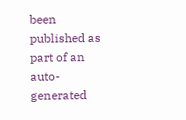been published as part of an auto-generated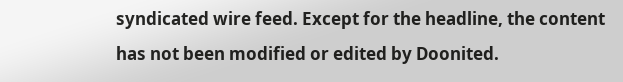syndicated wire feed. Except for the headline, the content has not been modified or edited by Doonited.